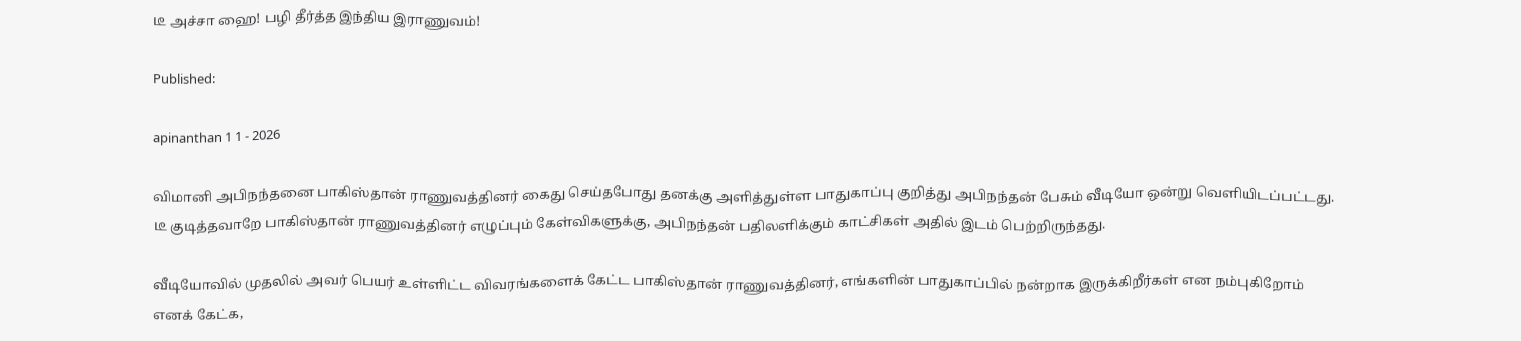டீ அச்சா ஹை! பழி தீர்த்த இந்திய இராணுவம்!

Published:

apinanthan 1 1 - 2026

விமானி அபிநந்தனை பாகிஸ்தான் ராணுவத்தினர் கைது செய்தபோது தனக்கு அளித்துள்ள பாதுகாப்பு குறித்து அபிநந்தன் பேசும் வீடியோ ஒன்று வெளியிடப்பட்டது. டீ குடித்தவாறே பாகிஸ்தான் ராணுவத்தினர் எழுப்பும் கேள்விகளுக்கு, அபிநந்தன் பதிலளிக்கும் காட்சிகள் அதில் இடம் பெற்றிருந்தது.

வீடியோவில் முதலில் அவர் பெயர் உள்ளிட்ட விவரங்களைக் கேட்ட பாகிஸ்தான் ராணுவத்தினர், எங்களின் பாதுகாப்பில் நன்றாக இருக்கிறீர்கள் என நம்புகிறோம் எனக் கேட்க,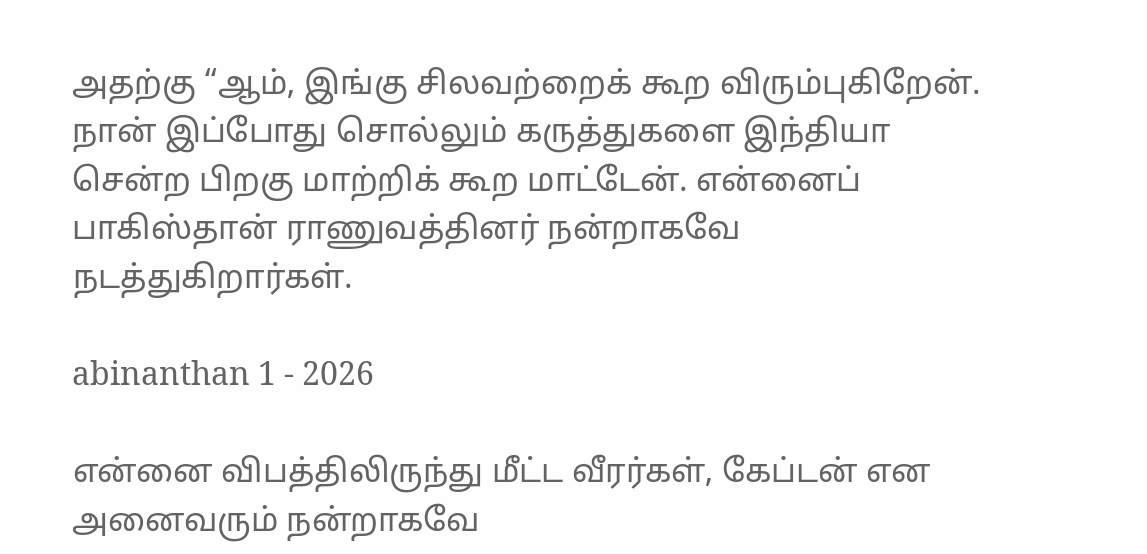அதற்கு “ஆம், இங்கு சிலவற்றைக் கூற விரும்புகிறேன். நான் இப்போது சொல்லும் கருத்துகளை இந்தியா சென்ற பிறகு மாற்றிக் கூற மாட்டேன். என்னைப் பாகிஸ்தான் ராணுவத்தினர் நன்றாகவே நடத்துகிறார்கள்.

abinanthan 1 - 2026

என்னை விபத்திலிருந்து மீட்ட வீரர்கள், கேப்டன் என அனைவரும் நன்றாகவே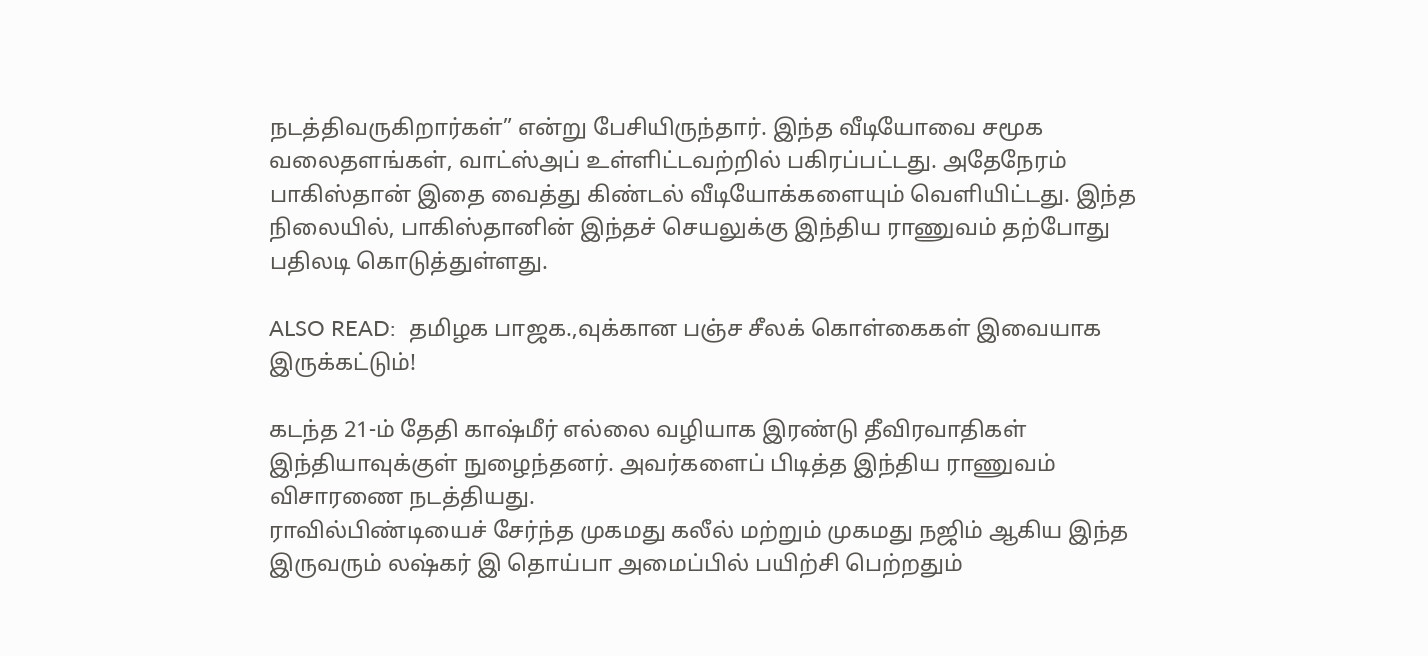நடத்திவருகிறார்கள்” என்று பேசியிருந்தார். இந்த வீடியோவை சமூக வலைதளங்கள், வாட்ஸ்அப் உள்ளிட்டவற்றில் பகிரப்பட்டது. அதேநேரம் பாகிஸ்தான் இதை வைத்து கிண்டல் வீடியோக்களையும் வெளியிட்டது. இந்த நிலையில், பாகிஸ்தானின் இந்தச் செயலுக்கு இந்திய ராணுவம் தற்போது பதிலடி கொடுத்துள்ளது.

ALSO READ:  தமிழக பாஜக.,வுக்கான பஞ்ச சீலக் கொள்கைகள் இவையாக இருக்கட்டும்!

கடந்த 21-ம் தேதி காஷ்மீர் எல்லை வழியாக இரண்டு தீவிரவாதிகள் இந்தியாவுக்குள் நுழைந்தனர். அவர்களைப் பிடித்த இந்திய ராணுவம் விசாரணை நடத்தியது.
ராவில்பிண்டியைச் சேர்ந்த முகமது கலீல் மற்றும் முகமது நஜிம் ஆகிய இந்த இருவரும் லஷ்கர் இ தொய்பா அமைப்பில் பயிற்சி பெற்றதும்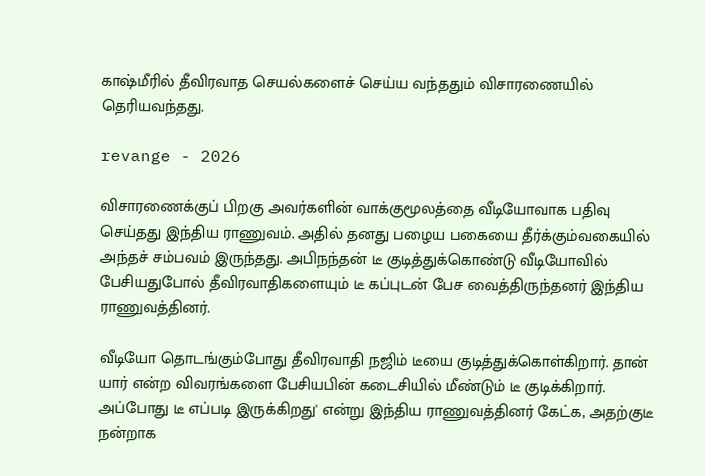காஷ்மீரில் தீவிரவாத செயல்களைச் செய்ய வந்ததும் விசாரணையில் தெரியவந்தது.

revange - 2026

விசாரணைக்குப் பிறகு அவர்களின் வாக்குமூலத்தை வீடியோவாக பதிவு செய்தது இந்திய ராணுவம். அதில் தனது பழைய பகையை தீர்க்கும்வகையில் அந்தச் சம்பவம் இருந்தது. அபிநந்தன் டீ குடித்துக்கொண்டு வீடியோவில் பேசியதுபோல் தீவிரவாதிகளையும் டீ கப்புடன் பேச வைத்திருந்தனர் இந்திய ராணுவத்தினர்.

வீடியோ தொடங்கும்போது தீவிரவாதி நஜிம் டீயை குடித்துக்கொள்கிறார். தான் யார் என்ற விவரங்களை பேசியபின் கடைசியில் மீண்டும் டீ குடிக்கிறார். அப்போது டீ எப்படி இருக்கிறது' என்று இந்திய ராணுவத்தினர் கேட்க, அதற்குடீ நன்றாக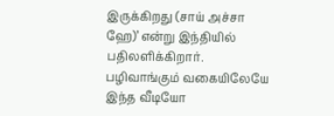இருக்கிறது (சாய் அச்சா ஹே)’ என்று இந்தியில் பதிலளிக்கிறார். பழிவாங்கும் வகையிலேயே இந்த வீடியோ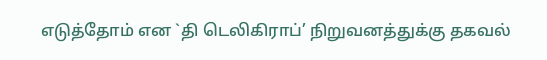எடுத்தோம் என `தி டெலிகிராப்’ நிறுவனத்துக்கு தகவல்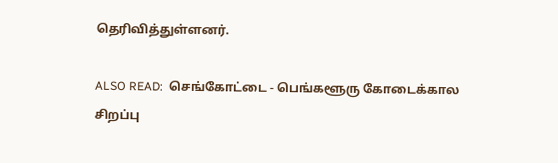தெரிவித்துள்ளனர்.

ALSO READ:  செங்கோட்டை - பெங்களூரு கோடைக்கால சிறப்பு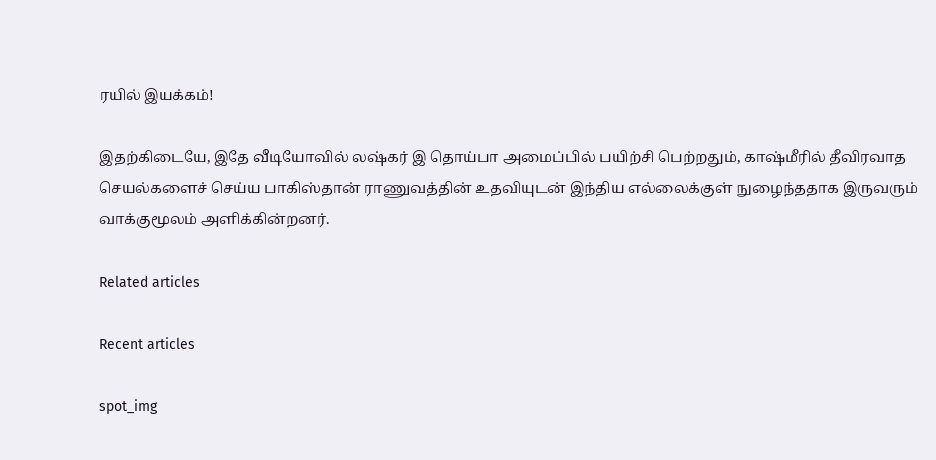ரயில் இயக்கம்!

இதற்கிடையே, இதே வீடியோவில் லஷ்கர் இ தொய்பா அமைப்பில் பயிற்சி பெற்றதும், காஷ்மீரில் தீவிரவாத செயல்களைச் செய்ய பாகிஸ்தான் ராணுவத்தின் உதவியுடன் இந்திய எல்லைக்குள் நுழைந்ததாக இருவரும் வாக்குமூலம் அளிக்கின்றனர்.

Related articles

Recent articles

spot_img